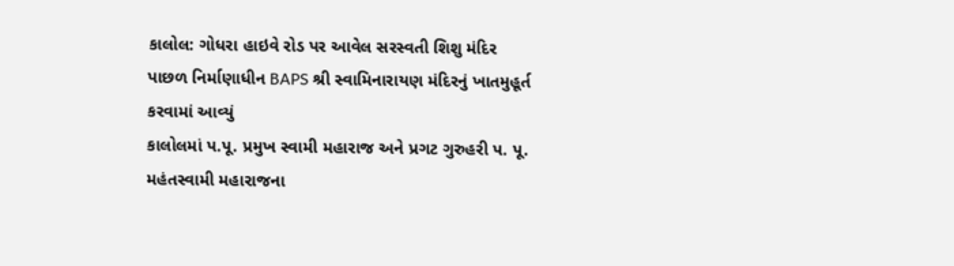કાલોલ: ગોધરા હાઇવે રોડ પર આવેલ સરસ્વતી શિશુ મંદિર પાછળ નિર્માણાધીન BAPS શ્રી સ્વામિનારાયણ મંદિરનું ખાતમુહૂર્ત કરવામાં આવ્યું
કાલોલમાં પ.પૂ. પ્રમુખ સ્વામી મહારાજ અને પ્રગટ ગુરુહરી પ. પૂ. મહંતસ્વામી મહારાજના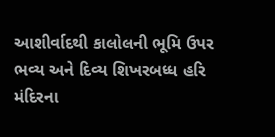આશીર્વાદથી કાલોલની ભૂમિ ઉપર ભવ્ય અને દિવ્ય શિખરબધ્ધ હરિ મંદિરના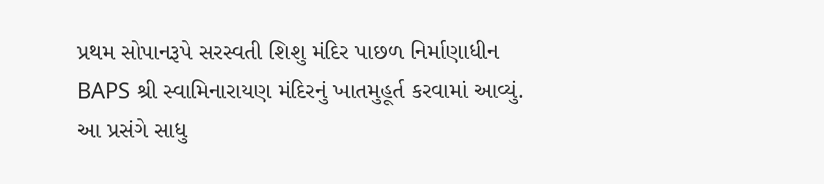પ્રથમ સોપાનરૂપે સરસ્વતી શિશુ મંદિર પાછળ નિર્માણાધીન BAPS શ્રી સ્વામિનારાયણ મંદિરનું ખાતમુહૂર્ત કરવામાં આવ્યું. આ પ્રસંગે સાધુ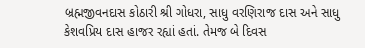બ્રહ્મજીવનદાસ કોઠારી શ્રી ગોધરા, સાધુ વરણિરાજ દાસ અને સાધુ કેશવપ્રિય દાસ હાજર રહ્યાં હતાં. તેમજ બે દિવસ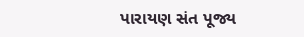પારાયણ સંત પૂજ્ય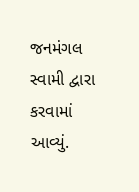જનમંગલ સ્વામી દ્વારા કરવામાં આવ્યું.